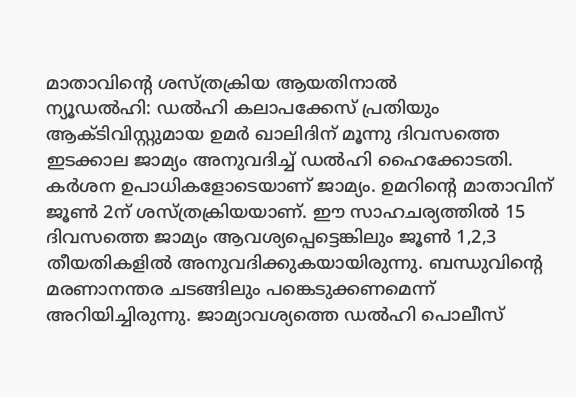മാതാവിന്റെ ശസ്ത്രക്രിയ ആയതിനാൽ
ന്യൂഡൽഹി: ഡൽഹി കലാപക്കേസ് പ്രതിയും ആക്ടിവിസ്റ്റുമായ ഉമർ ഖാലിദിന് മൂന്നു ദിവസത്തെ ഇടക്കാല ജാമ്യം അനുവദിച്ച് ഡൽഹി ഹൈക്കോടതി. കർശന ഉപാധികളോടെയാണ് ജാമ്യം. ഉമറിന്റെ മാതാവിന് ജൂൺ 2ന് ശസ്ത്രക്രിയയാണ്. ഈ സാഹചര്യത്തിൽ 15 ദിവസത്തെ ജാമ്യം ആവശ്യപ്പെട്ടെങ്കിലും ജൂൺ 1,2,3 തീയതികളിൽ അനുവദിക്കുകയായിരുന്നു. ബന്ധുവിന്റെ മരണാനന്തര ചടങ്ങിലും പങ്കെടുക്കണമെന്ന് അറിയിച്ചിരുന്നു. ജാമ്യാവശ്യത്തെ ഡൽഹി പൊലീസ്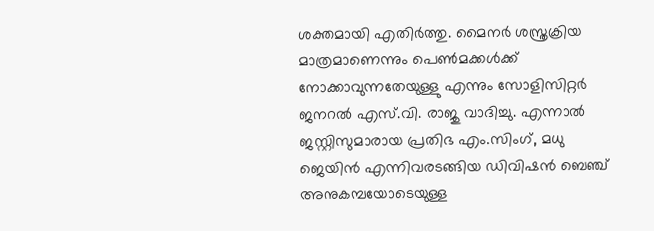ശക്തമായി എതിർത്തു. മൈനർ ശസ്ത്രക്രിയ മാത്രമാണെന്നും പെൺമക്കൾക്ക് നോക്കാവുന്നതേയുള്ളു എന്നും സോളിസിറ്റർ ജനറൽ എസ്.വി. രാജു വാദിച്ചു. എന്നാൽ ജസ്റ്റിസുമാരായ പ്രതിഭ എം.സിംഗ്, മധു ജെയിൻ എന്നിവരടങ്ങിയ ഡിവിഷൻ ബെഞ്ച് അനുകമ്പയോടെയുള്ള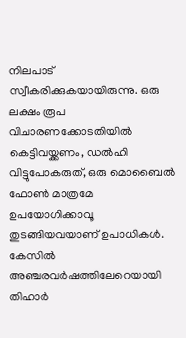നിലപാട് സ്വീകരിക്കുകയായിരുന്നു. ഒരു ലക്ഷം രൂപ വിചാരണക്കോടതിയിൽ കെട്ടിവയ്ക്കണം, ഡൽഹി വിട്ടുപോകരുത്, ഒരു മൊബൈൽ ഫോൺ മാത്രമേ ഉപയോഗിക്കാവൂ തുടങ്ങിയവയാണ് ഉപാധികൾ. കേസിൽ അഞ്ചരവർഷത്തിലേറെയായി തിഹാർ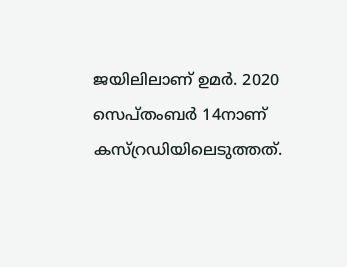ജയിലിലാണ് ഉമർ. 2020 സെപ്തംബർ 14നാണ് കസ്റ്രഡിയിലെടുത്തത്.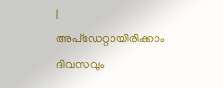|
അപ്ഡേറ്റായിരിക്കാം ദിവസവും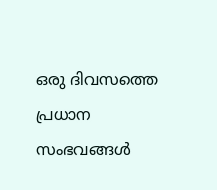ഒരു ദിവസത്തെ പ്രധാന സംഭവങ്ങൾ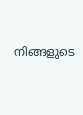നിങ്ങളുടെ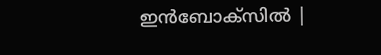ഇൻബോക്സിൽ |